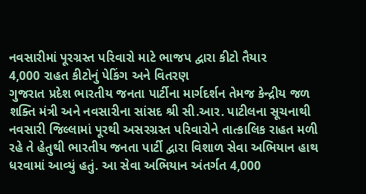નવસારીમાં પૂરગ્રસ્ત પરિવારો માટે ભાજપ દ્વારા કીટો તૈયાર
4,000 રાહત કીટોનું પેકિંગ અને વિતરણ
ગુજરાત પ્રદેશ ભારતીય જનતા પાર્ટીના માર્ગદર્શન તેમજ કેન્દ્રીય જળ શક્તિ મંત્રી અને નવસારીના સાંસદ શ્રી સી.આર. પાટીલના સૂચનાથી નવસારી જિલ્લામાં પૂરથી અસરગ્રસ્ત પરિવારોને તાત્કાલિક રાહત મળી રહે તે હેતુથી ભારતીય જનતા પાર્ટી દ્વારા વિશાળ સેવા અભિયાન હાથ ધરવામાં આવ્યું હતું. આ સેવા અભિયાન અંતર્ગત 4,000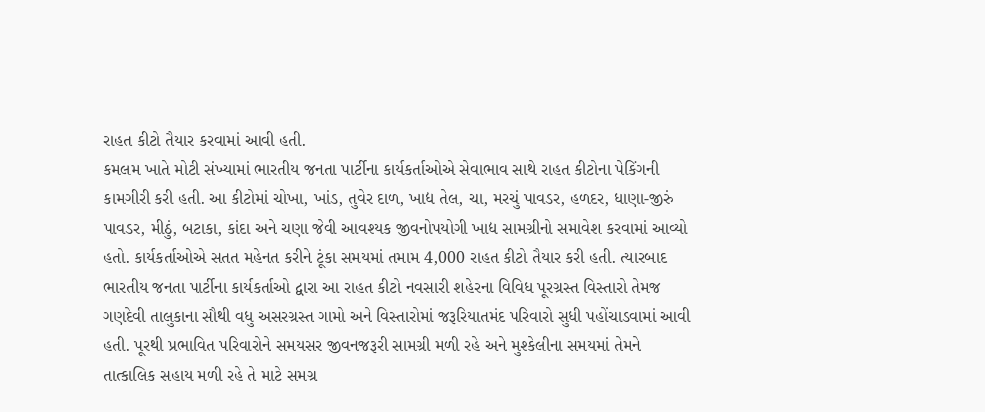રાહત કીટો તૈયાર કરવામાં આવી હતી.
કમલમ ખાતે મોટી સંખ્યામાં ભારતીય જનતા પાર્ટીના કાર્યકર્તાઓએ સેવાભાવ સાથે રાહત કીટોના પેકિંગની કામગીરી કરી હતી. આ કીટોમાં ચોખા, ખાંડ, તુવેર દાળ, ખાદ્ય તેલ, ચા, મરચું પાવડર, હળદર, ધાણા-જીરું પાવડર, મીઠું, બટાકા, કાંદા અને ચણા જેવી આવશ્યક જીવનોપયોગી ખાદ્ય સામગ્રીનો સમાવેશ કરવામાં આવ્યો હતો. કાર્યકર્તાઓએ સતત મહેનત કરીને ટૂંકા સમયમાં તમામ 4,000 રાહત કીટો તૈયાર કરી હતી. ત્યારબાદ ભારતીય જનતા પાર્ટીના કાર્યકર્તાઓ દ્વારા આ રાહત કીટો નવસારી શહેરના વિવિધ પૂરગ્રસ્ત વિસ્તારો તેમજ ગણદેવી તાલુકાના સૌથી વધુ અસરગ્રસ્ત ગામો અને વિસ્તારોમાં જરૂરિયાતમંદ પરિવારો સુધી પહોંચાડવામાં આવી હતી. પૂરથી પ્રભાવિત પરિવારોને સમયસર જીવનજરૂરી સામગ્રી મળી રહે અને મુશ્કેલીના સમયમાં તેમને તાત્કાલિક સહાય મળી રહે તે માટે સમગ્ર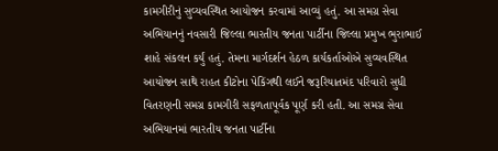કામગીરીનું સુવ્યવસ્થિત આયોજન કરવામાં આવ્યું હતું. આ સમગ્ર સેવા અભિયાનનું નવસારી જિલ્લા ભારતીય જનતા પાર્ટીના જિલ્લા પ્રમુખ ભુરાભાઈ શાહે સંકલન કર્યું હતું. તેમના માર્ગદર્શન હેઠળ કાર્યકર્તાઓએ સુવ્યવસ્થિત આયોજન સાથે રાહત કીટોના પેકિંગથી લઈને જરૂરિયાતમંદ પરિવારો સુધી વિતરણની સમગ્ર કામગીરી સફળતાપૂર્વક પૂર્ણ કરી હતી. આ સમગ્ર સેવા અભિયાનમાં ભારતીય જનતા પાર્ટીના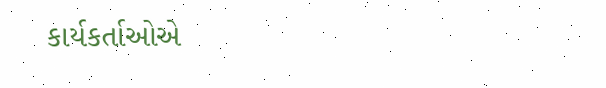કાર્યકર્તાઓએ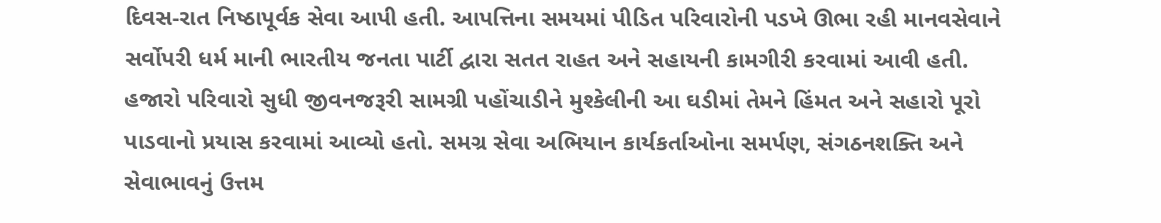દિવસ-રાત નિષ્ઠાપૂર્વક સેવા આપી હતી. આપત્તિના સમયમાં પીડિત પરિવારોની પડખે ઊભા રહી માનવસેવાને સર્વોપરી ધર્મ માની ભારતીય જનતા પાર્ટી દ્વારા સતત રાહત અને સહાયની કામગીરી કરવામાં આવી હતી. હજારો પરિવારો સુધી જીવનજરૂરી સામગ્રી પહોંચાડીને મુશ્કેલીની આ ઘડીમાં તેમને હિંમત અને સહારો પૂરો પાડવાનો પ્રયાસ કરવામાં આવ્યો હતો. સમગ્ર સેવા અભિયાન કાર્યકર્તાઓના સમર્પણ, સંગઠનશક્તિ અને સેવાભાવનું ઉત્તમ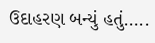ઉદાહરણ બન્યું હતું…..